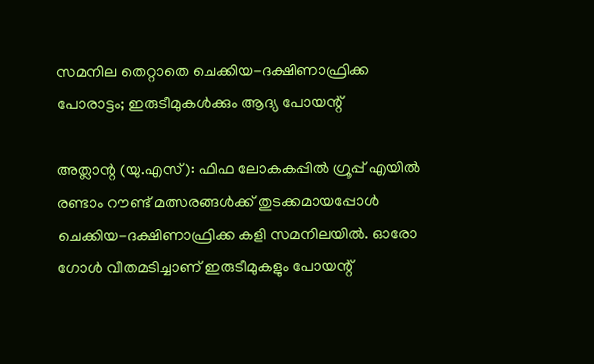സമനില തെറ്റാതെ ചെക്കിയ-ദക്ഷിണാഫ്രിക്ക പോരാട്ടം; ഇരുടീമുകൾക്കും ആദ്യ പോയന്റ്

അത്ലാന്റ (യു.എസ്): ഫിഫ ലോകകപ്പിൽ ഗ്രൂപ്പ് എയിൽ രണ്ടാം റൗണ്ട് മത്സരങ്ങൾക്ക് തുടക്കമായപ്പോൾ ചെക്കിയ-ദക്ഷിണാഫ്രിക്ക കളി സമനിലയിൽ. ഓരോ ഗോൾ വീതമടിച്ചാണ് ഇരുടീമുകളും പോയന്റ്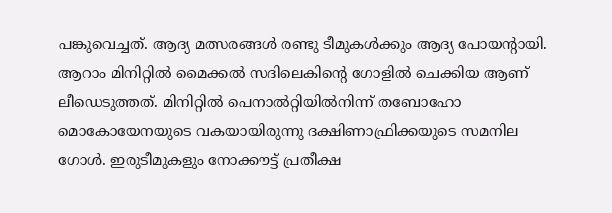പങ്കുവെച്ചത്. ആദ്യ മത്സരങ്ങൾ രണ്ടു ടീമുകൾക്കും ആദ്യ പോയന്റായി.
ആറാം മിനിറ്റിൽ മൈക്കൽ സദിലെകിന്റെ ഗോളിൽ ചെക്കിയ ആണ് ലീഡെടുത്തത്. മിനിറ്റിൽ പെനാൽറ്റിയിൽനിന്ന് തബോഹോ മൊകോയേനയുടെ വകയായിരുന്നു ദക്ഷിണാഫ്രിക്കയുടെ സമനില ഗോൾ. ഇരുടീമുകളും നോക്കൗട്ട് പ്രതീക്ഷ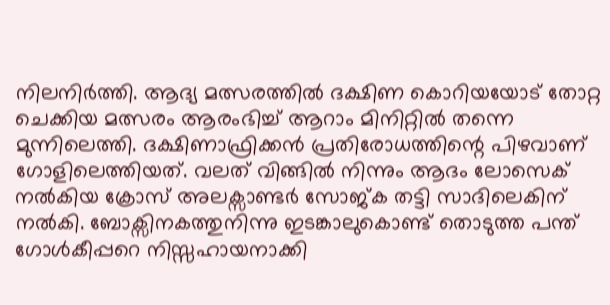നിലനിർത്തി. ആദ്യ മത്സരത്തിൽ ദക്ഷിണ കൊറിയയോട് തോറ്റ ചെക്കിയ മത്സരം ആരംഭിച്ച് ആറാം മിനിറ്റിൽ തന്നെ മുന്നിലെത്തി. ദക്ഷിണാഫ്രിക്കൻ പ്രതിരോധത്തിന്റെ പിഴവാണ് ഗോളിലെത്തിയത്. വലത് വിങ്ങിൽ നിന്നും ആദം ലോസെക് നൽകിയ ക്രോസ് അലക്സാണ്ടർ സോജ്ക തട്ടി സാദിലെകിന് നൽകി. ബോക്സിനകത്തുനിന്നു ഇടങ്കാലുകൊണ്ട് തൊടുത്ത പന്ത് ഗോൾകീപ്പറെ നിസ്സഹായനാക്കി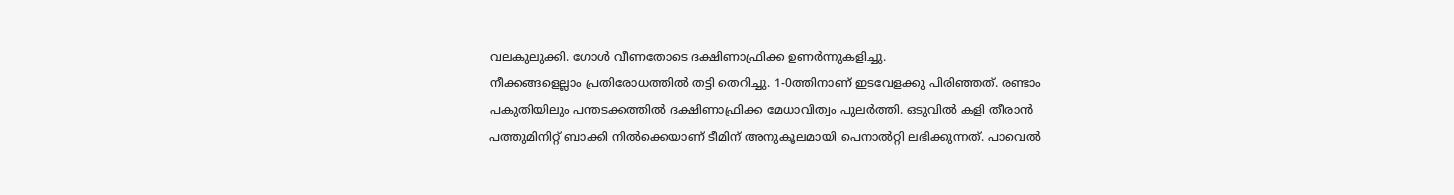വലകുലുക്കി. ഗോൾ വീണതോടെ ദക്ഷിണാഫ്രിക്ക ഉണർന്നുകളിച്ചു.
നീക്കങ്ങളെല്ലാം പ്രതിരോധത്തിൽ തട്ടി തെറിച്ചു. 1-0ത്തിനാണ് ഇടവേളക്കു പിരിഞ്ഞത്. രണ്ടാം പകുതിയിലും പന്തടക്കത്തിൽ ദക്ഷിണാഫ്രിക്ക മേധാവിത്വം പുലർത്തി. ഒടുവിൽ കളി തീരാൻ പത്തുമിനിറ്റ് ബാക്കി നിൽക്കെയാണ് ടീമിന് അനുകൂലമായി പെനാൽറ്റി ലഭിക്കുന്നത്. പാവെൽ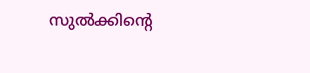സുൽക്കിന്റെ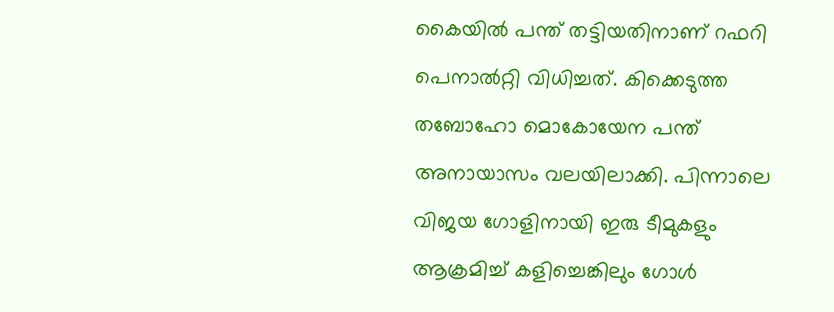കൈയിൽ പന്ത് തട്ടിയതിനാണ് റഫറി പെനാൽറ്റി വിധിച്ചത്. കിക്കെടുത്ത തബോഹോ മൊകോയേന പന്ത് അനായാസം വലയിലാക്കി. പിന്നാലെ വിജയ ഗോളിനായി ഇരു ടീമുകളും ആക്രമിച്ച് കളിച്ചെങ്കിലും ഗോൾ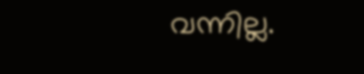വന്നില്ല.